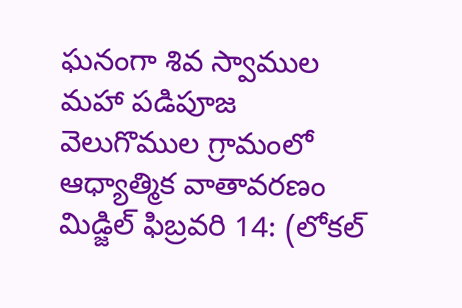ఘనంగా శివ స్వాముల మహా పడిపూజ
వెలుగొముల గ్రామంలో ఆధ్యాత్మిక వాతావరణం
మిడ్జిల్ ఫిబ్రవరి 14: (లోకల్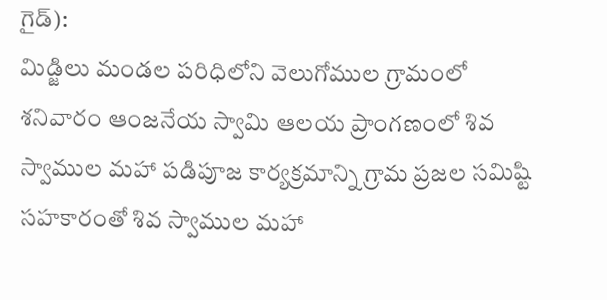గైడ్):
మిడ్జిలు మండల పరిధిలోని వెలుగోముల గ్రామంలో శనివారం ఆంజనేయ స్వామి ఆలయ ప్రాంగణంలో శివ స్వాముల మహా పడిపూజ కార్యక్రమాన్ని గ్రామ ప్రజల సమిష్టి సహకారంతో శివ స్వాముల మహా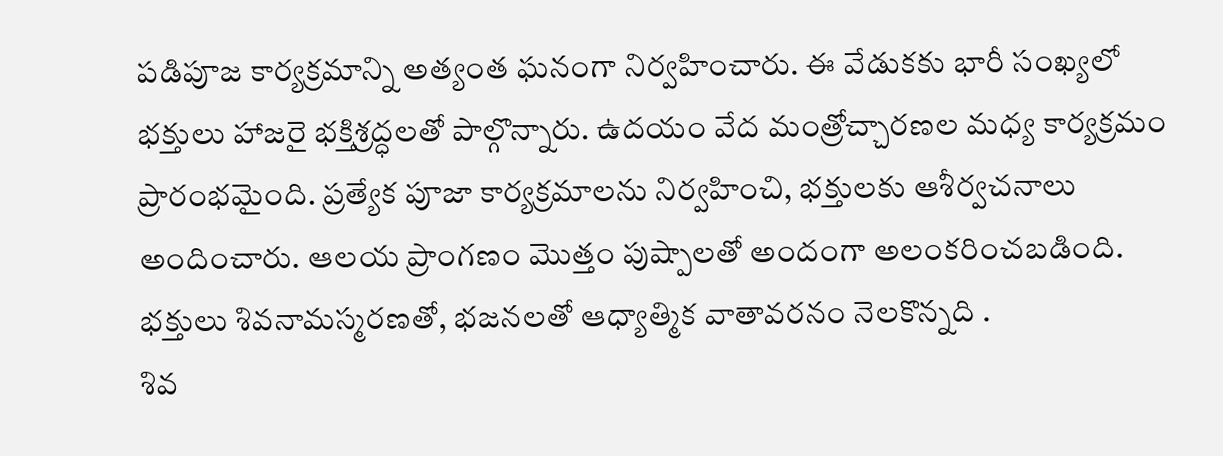పడిపూజ కార్యక్రమాన్ని అత్యంత ఘనంగా నిర్వహించారు. ఈ వేడుకకు భారీ సంఖ్యలో భక్తులు హాజరై భక్తిశ్రద్ధలతో పాల్గొన్నారు. ఉదయం వేద మంత్రోచ్చారణల మధ్య కార్యక్రమం ప్రారంభమైంది. ప్రత్యేక పూజా కార్యక్రమాలను నిర్వహించి, భక్తులకు ఆశీర్వచనాలు అందించారు. ఆలయ ప్రాంగణం మొత్తం పుష్పాలతో అందంగా అలంకరించబడింది. భక్తులు శివనామస్మరణతో, భజనలతో ఆధ్యాత్మిక వాతావరనం నెలకొన్నది .
శివ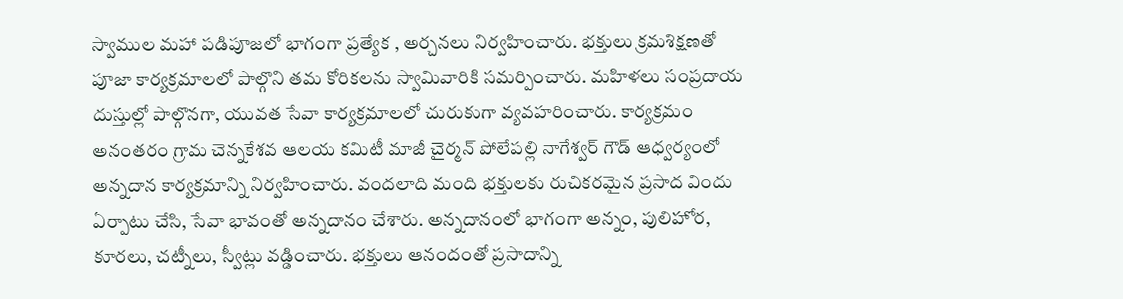స్వాముల మహా పడిపూజలో భాగంగా ప్రత్యేక , అర్చనలు నిర్వహించారు. భక్తులు క్రమశిక్షణతో పూజా కార్యక్రమాలలో పాల్గొని తమ కోరికలను స్వామివారికి సమర్పించారు. మహిళలు సంప్రదాయ దుస్తుల్లో పాల్గొనగా, యువత సేవా కార్యక్రమాలలో చురుకుగా వ్యవహరించారు. కార్యక్రమం అనంతరం గ్రామ చెన్నకేశవ ఆలయ కమిటీ మాజీ చైర్మన్ పోలేపల్లి నాగేశ్వర్ గౌడ్ ఆధ్వర్యంలో అన్నదాన కార్యక్రమాన్ని నిర్వహించారు. వందలాది మంది భక్తులకు రుచికరమైన ప్రసాద విందు ఏర్పాటు చేసి, సేవా భావంతో అన్నదానం చేశారు. అన్నదానంలో భాగంగా అన్నం, పులిహోర, కూరలు, చట్నీలు, స్వీట్లు వడ్డించారు. భక్తులు ఆనందంతో ప్రసాదాన్ని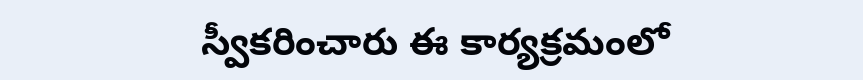స్వీకరించారు ఈ కార్యక్రమంలో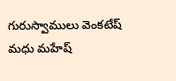గురుస్వాములు వెంకటేష్ మధు మహేష్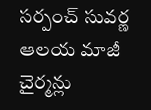సర్పంచ్ సువర్ణ ఆలయ మాజీ చైర్మన్లు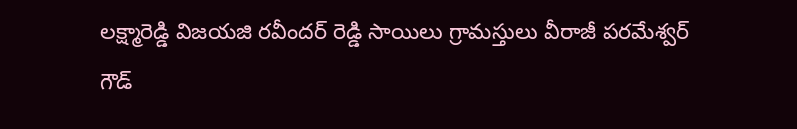లక్ష్మారెడ్డి విజయజి రవీందర్ రెడ్డి సాయిలు గ్రామస్తులు వీరాజీ పరమేశ్వర్ గౌడ్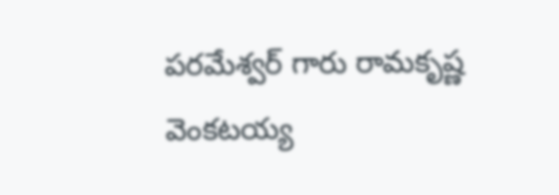పరమేశ్వర్ గారు రామకృష్ణ వెంకటయ్య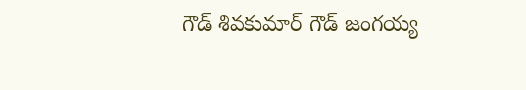గౌడ్ శివకుమార్ గౌడ్ జంగయ్య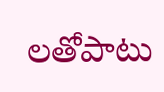లతోపాటు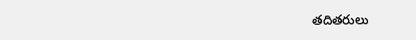తదితరులు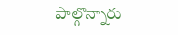పాల్గొన్నారు